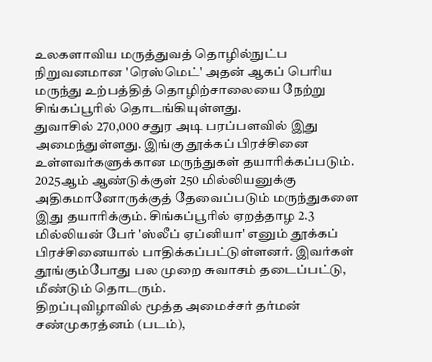உலகளாவிய மருத்துவத் தொழில்நுட்ப நிறுவனமான 'ரெஸ்மெட்' அதன் ஆகப் பெரிய மருந்து உற்பத்தித் தொழிற்சாலையை நேற்று சிங்கப்பூரில் தொடங்கியுள்ளது.
துவாசில் 270,000 சதுர அடி பரப்பளவில் இது அமைந்துள்ளது. இங்கு தூக்கப் பிரச்சினை உள்ளவர்களுக்கான மருந்துகள் தயாரிக்கப்படும்.
2025ஆம் ஆண்டுக்குள் 250 மில்லியனுக்கு அதிகமானோருக்குத் தேவைப்படும் மருந்துகளை இது தயாரிக்கும். சிங்கப்பூரில் ஏறத்தாழ 2.3 மில்லியன் பேர் 'ஸ்லீப் ஏப்னியா' எனும் தூக்கப் பிரச்சினையால் பாதிக்கப்பட்டுள்ளனர். இவர்கள் தூங்கும்போது பல முறை சுவாசம் தடைப்பட்டு, மீண்டும் தொடரும்.
திறப்புவிழாவில் மூத்த அமைச்சர் தர்மன் சண்முகரத்னம் (படம்),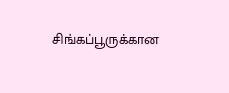சிங்கப்பூருக்கான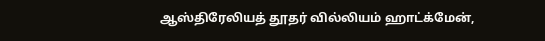ஆஸ்திரேலியத் தூதர் வில்லியம் ஹாட்க்மேன்,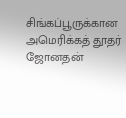சிங்கப்பூருக்கான அமெரிக்கத் தூதர் ஜோனதன்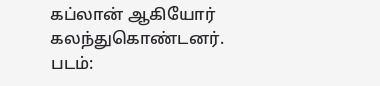கப்லான் ஆகியோர் கலந்துகொண்டனர்.
படம்: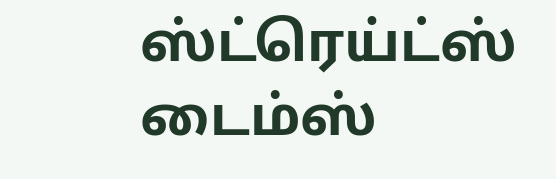ஸ்ட்ரெய்ட்ஸ் டைம்ஸ்